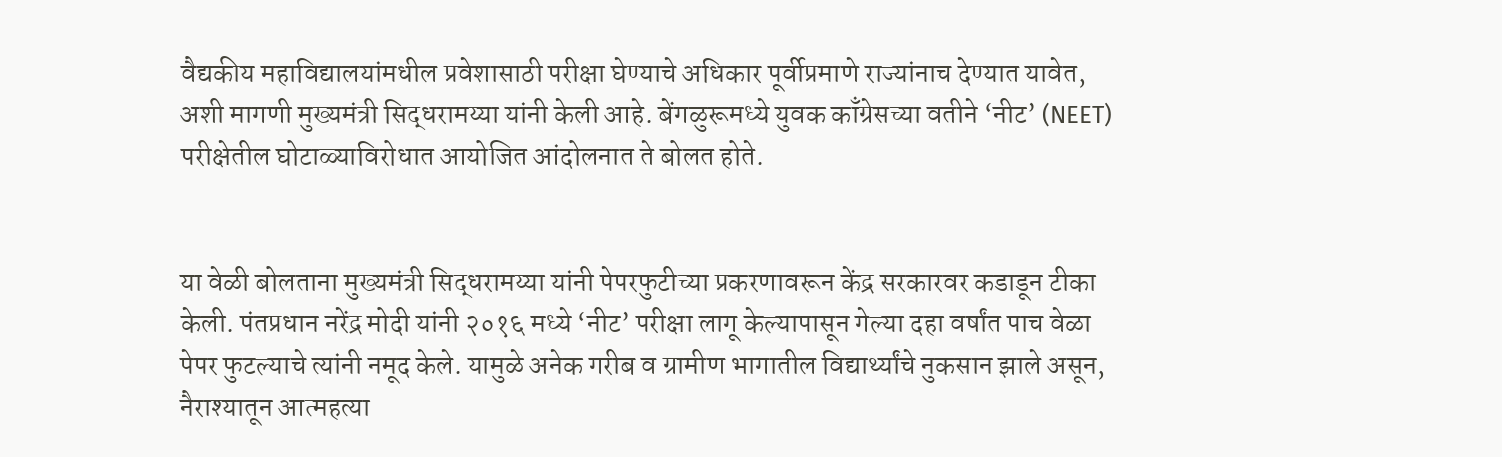वैद्यकीय महाविद्यालयांमधील प्रवेशासाठी परीक्षा घेण्याचे अधिकार पूर्वीप्रमाणे राज्यांनाच देण्यात यावेत, अशी मागणी मुख्यमंत्री सिद्धरामय्या यांनी केली आहे. बेंगळुरूमध्ये युवक काँग्रेसच्या वतीने ‘नीट’ (NEET) परीक्षेतील घोटाळ्याविरोधात आयोजित आंदोलनात ते बोलत होते.


या वेळी बोलताना मुख्यमंत्री सिद्धरामय्या यांनी पेपरफुटीच्या प्रकरणावरून केंद्र सरकारवर कडाडून टीका केली. पंतप्रधान नरेंद्र मोदी यांनी २०१६ मध्ये ‘नीट’ परीक्षा लागू केल्यापासून गेल्या दहा वर्षांत पाच वेळा पेपर फुटल्याचे त्यांनी नमूद केले. यामुळे अनेक गरीब व ग्रामीण भागातील विद्यार्थ्यांचे नुकसान झाले असून, नैराश्यातून आत्महत्या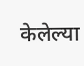केलेल्या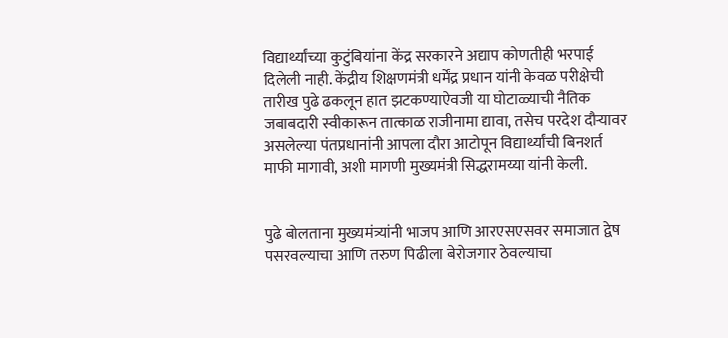विद्यार्थ्यांच्या कुटुंबियांना केंद्र सरकारने अद्याप कोणतीही भरपाई दिलेली नाही. केंद्रीय शिक्षणमंत्री धर्मेंद्र प्रधान यांनी केवळ परीक्षेची तारीख पुढे ढकलून हात झटकण्याऐवजी या घोटाळ्याची नैतिक जबाबदारी स्वीकारून तात्काळ राजीनामा द्यावा, तसेच परदेश दौऱ्यावर असलेल्या पंतप्रधानांनी आपला दौरा आटोपून विद्यार्थ्यांची बिनशर्त माफी मागावी, अशी मागणी मुख्यमंत्री सिद्धरामय्या यांनी केली.


पुढे बोलताना मुख्यमंत्र्यांनी भाजप आणि आरएसएसवर समाजात द्वेष पसरवल्याचा आणि तरुण पिढीला बेरोजगार ठेवल्याचा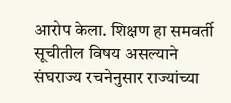आरोप केला. शिक्षण हा समवर्ती सूचीतील विषय असल्याने संघराज्य रचनेनुसार राज्यांच्या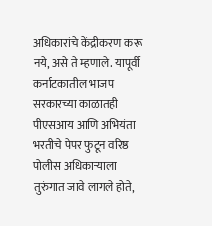अधिकारांचे केंद्रीकरण करू नये, असे ते म्हणाले. यापूर्वी कर्नाटकातील भाजप सरकारच्या काळातही पीएसआय आणि अभियंता भरतीचे पेपर फुटून वरिष्ठ पोलीस अधिकाऱ्याला तुरुंगात जावे लागले होते,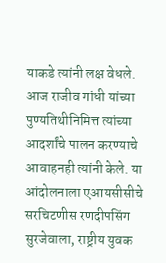याकडे त्यांनी लक्ष वेधले. आज राजीव गांधी यांच्या पुण्यतिथीनिमित्त त्यांच्या आदर्शांचे पालन करण्याचे आवाहनही त्यांनी केले. या आंदोलनाला एआयसीसीचे सरचिटणीस रणदीपसिंग सुरजेवाला, राष्ट्रीय युवक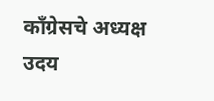काँग्रेसचे अध्यक्ष उदय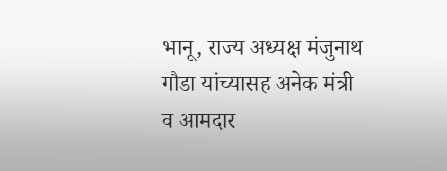भानू, राज्य अध्यक्ष मंजुनाथ गौडा यांच्यासह अनेक मंत्री व आमदार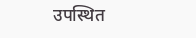उपस्थित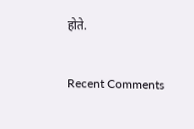होते.


Recent Comments